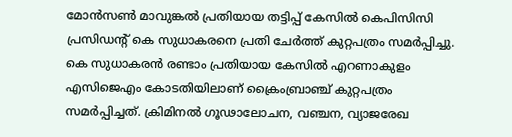മോന്‍സൺ മാവുങ്കൽ പ്രതിയായ തട്ടിപ്പ് കേസിൽ കെപിസിസി പ്രസിഡൻ്റ് കെ സുധാകരനെ പ്രതി ചേർത്ത് കുറ്റപത്രം സമർപ്പിച്ചു. കെ സുധാകരൻ രണ്ടാം പ്രതിയായ കേസിൽ എറണാകുളം എസിജെഎം കോടതിയിലാണ് ക്രൈംബ്രാഞ്ച് കുറ്റപത്രം സമർപ്പിച്ചത്. ക്രിമിനൽ ഗൂഢാലോചന, വഞ്ചന, വ്യാജരേഖ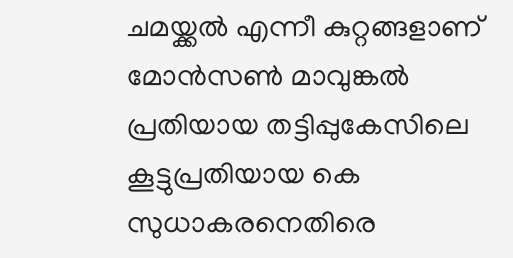ചമയ്ക്ക‌ൽ എന്നീ കുറ്റങ്ങളാണ് മോന്‍സണ്‍ മാവുങ്കൽ പ്രതിയായ തട്ടിപ്പുകേസിലെ കൂട്ടുപ്രതിയായ കെ സുധാകരനെതിരെ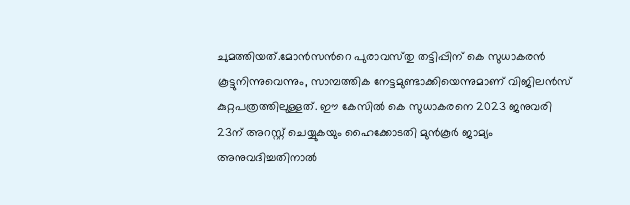ചുമത്തിയത്.മോന്‍സന്‍റെ പുരാവസ്‌തു തട്ടിപ്പിന് കെ സുധാകരൻ കൂട്ടുനിന്നുവെന്നും, സാമ്പത്തിക നേട്ടമുണ്ടാക്കിയെന്നുമാണ് വിജിലൻസ് കുറ്റപത്രത്തിലുള്ളത്. ഈ കേസിൽ കെ സുധാകരനെ 2023 ജനുവരി 23ന് അറസ്റ്റ് ചെയ്യുകയും ഹൈക്കോടതി മുൻകൂർ ജാമ്യം അനുവദിച്ചതിനാൽ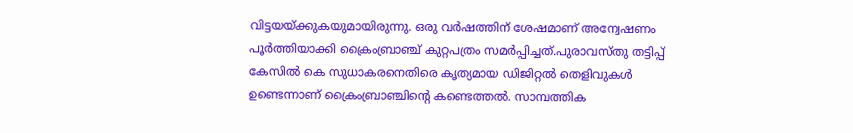വിട്ടയയ്‌ക്കുകയുമായിരുന്നു. ഒരു വർഷത്തിന് ശേഷമാണ് അന്വേഷണം പൂർത്തിയാക്കി ക്രൈംബ്രാഞ്ച് കുറ്റപത്രം സമർപ്പിച്ചത്.പുരാവസ്‌തു തട്ടിപ്പ് കേസില്‍ കെ സുധാകരനെതിരെ കൃത്യമായ ഡിജിറ്റല്‍ തെളിവുകള്‍ ഉണ്ടെന്നാണ് ക്രൈംബ്രാഞ്ചിന്‍റെ കണ്ടെത്തൽ. സാമ്പത്തിക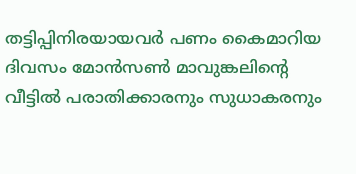തട്ടിപ്പിനിരയായവർ പണം കൈമാറിയ ദിവസം മോന്‍സണ്‍ മാവുങ്കലിന്‍റെ വീട്ടില്‍ പരാതിക്കാരനും സുധാകരനും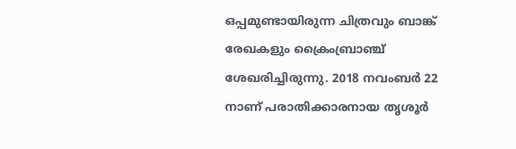ഒപ്പമുണ്ടായിരുന്ന ചിത്രവും ബാങ്ക് രേഖകളും ക്രൈംബ്രാഞ്ച് ശേഖരിച്ചിരുന്നു. 2018 നവംബര്‍ 22 നാണ് പരാതിക്കാരനായ തൃശൂര്‍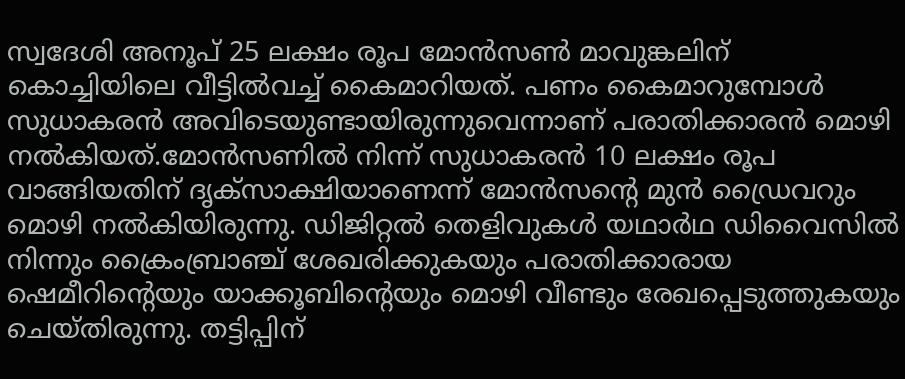സ്വദേശി അനൂപ് 25 ലക്ഷം രൂപ മോന്‍സണ്‍ മാവുങ്കലിന് കൊച്ചിയിലെ വീട്ടില്‍വച്ച് കൈമാറിയത്. പണം കൈമാറുമ്പോള്‍ സുധാകരന്‍ അവിടെയുണ്ടായിരുന്നുവെന്നാണ് പരാതിക്കാരന്‍ മൊഴി നൽകിയത്.മോന്‍സണില്‍ നിന്ന് സുധാകരന്‍ 10 ലക്ഷം രൂപ വാങ്ങിയതിന് ദൃക്‌സാക്ഷിയാണെന്ന് മോന്‍സന്‍റെ മുൻ ഡ്രൈവറും മൊഴി നൽകിയിരുന്നു. ഡിജിറ്റല്‍ തെളിവുകൾ യഥാര്‍ഥ ഡിവൈസില്‍ നിന്നും ക്രൈംബ്രാഞ്ച് ശേഖരിക്കുകയും പരാതിക്കാരായ ഷെമീറിന്‍റെയും യാക്കൂബിന്‍റെയും മൊഴി വീണ്ടും രേഖപ്പെടുത്തുകയും ചെയ്‌തിരുന്നു. തട്ടിപ്പിന്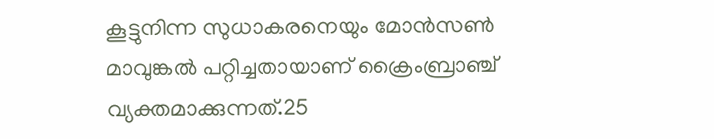കൂട്ടുനിന്ന സുധാകരനെയും മോന്‍സണ്‍ മാവുങ്കല്‍ പറ്റിച്ചതായാണ് ക്രൈംബ്രാഞ്ച് വ്യക്തമാക്കുന്നത്.25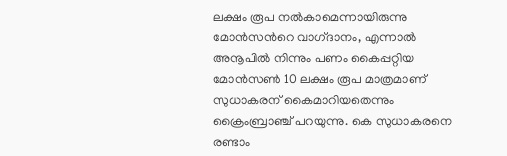ലക്ഷം രൂപ നല്‍കാമെന്നായിരുന്നു മോന്‍സന്‍റെ വാഗ്‌ദാനം, എന്നാല്‍ അനൂപില്‍ നിന്നും പണം കൈപ്പറ്റിയ മോന്‍സണ്‍ 10 ലക്ഷം രൂപ മാത്രമാണ് സുധാകരന് കൈമാറിയതെന്നും ക്രൈംബ്രാഞ്ച് പറയുന്നു. കെ സുധാകരനെ രണ്ടാം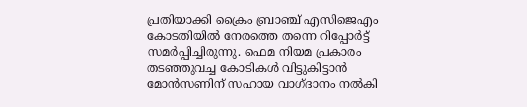പ്രതിയാക്കി ക്രൈം ബ്രാഞ്ച് എസിജെഎം കോടതിയിൽ നേരത്തെ തന്നെ റിപ്പോർട്ട് സമര്‍പ്പിച്ചിരുന്നു. ഫെമ നിയമ പ്രകാരം തടഞ്ഞുവച്ച കോടികൾ വിട്ടുകിട്ടാൻ മോൻസണിന് സഹായ വാഗ്‌ദാനം നൽകി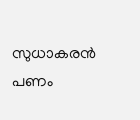സുധാകരൻ പണം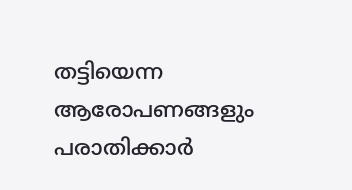തട്ടിയെന്ന ആരോപണങ്ങളും പരാതിക്കാർ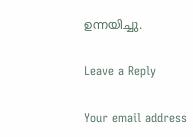ഉന്നയിച്ചു.

Leave a Reply

Your email address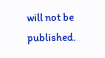will not be published.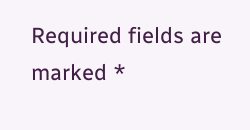Required fields are marked *